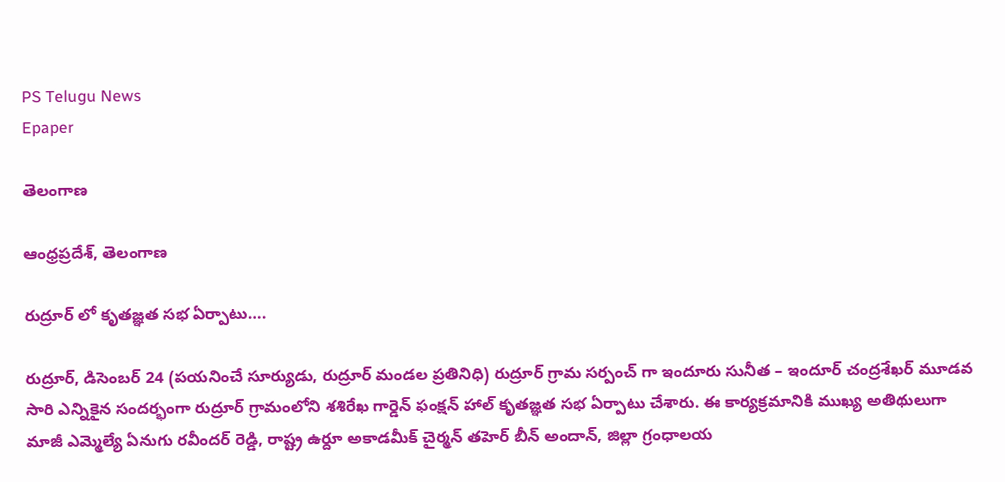PS Telugu News
Epaper

తెలంగాణ

ఆంధ్రప్రదేశ్, తెలంగాణ

రుద్రూర్ లో కృతజ్ఞత సభ ఏర్పాటు….

రుద్రూర్, డిసెంబర్ 24 (పయనించే సూర్యుడు, రుద్రూర్ మండల ప్రతినిధి) రుద్రూర్ గ్రామ సర్పంచ్ గా ఇందూరు సునీత – ఇందూర్ చంద్రశేఖర్ మూడవ సారి ఎన్నికైన సందర్భంగా రుద్రూర్ గ్రామంలోని శశిరేఖ గార్డెన్ ఫంక్షన్ హాల్ కృతజ్ఞత సభ ఏర్పాటు చేశారు. ఈ కార్యక్రమానికి ముఖ్య అతిథులుగా మాజీ ఎమ్మెల్యే ఏనుగు రవీందర్ రెడ్డి, రాష్ట్ర ఉర్దూ అకాడమీక్ చైర్మన్ తహెర్ బీన్ అందాన్, జిల్లా గ్రంధాలయ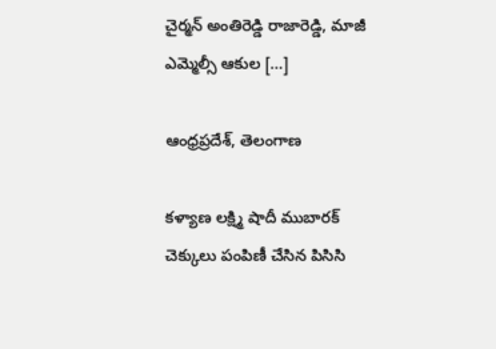చైర్మన్ అంతిరెడ్డి రాజారెడ్డి, మాజీ ఎమ్మెల్సీ ఆకుల […]

ఆంధ్రప్రదేశ్, తెలంగాణ

కళ్యాణ లక్ష్మి షాదీ ముబారక్ చెక్కులు పంపిణీ చేసిన పిసిసి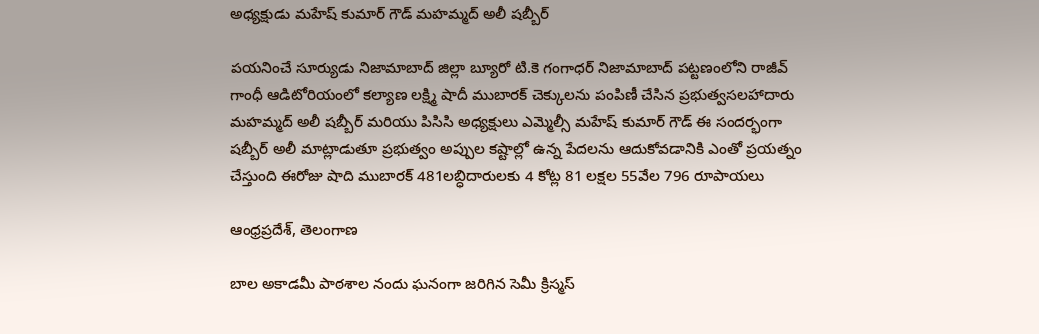అధ్యక్షుడు మహేష్ కుమార్ గౌడ్ మహమ్మద్ అలీ షబ్బీర్

పయనించే సూర్యుడు నిజామాబాద్ జిల్లా బ్యూరో టి.కె గంగాధర్ నిజామాబాద్ పట్టణంలోని రాజీవ్ గాంధీ ఆడిటోరియంలో కల్యాణ లక్ష్మి షాదీ ముబారక్ చెక్కులను పంపిణీ చేసిన ప్రభుత్వసలహాదారు మహమ్మద్ అలీ షబ్బీర్ మరియు పిసిసి అధ్యక్షులు ఎమ్మెల్సీ మహేష్ కుమార్ గౌడ్ ఈ సందర్భంగా షబ్బీర్ అలీ మాట్లాడుతూ ప్రభుత్వం అప్పుల కష్టాల్లో ఉన్న పేదలను ఆదుకోవడానికి ఎంతో ప్రయత్నం చేస్తుంది ఈరోజు షాది ముబారక్ 481లబ్ధిదారులకు 4 కోట్ల 81 లక్షల 55వేల 796 రూపాయలు

ఆంధ్రప్రదేశ్, తెలంగాణ

బాల అకాడమీ పాఠశాల నందు ఘనంగా జరిగిన సెమీ క్రిస్మస్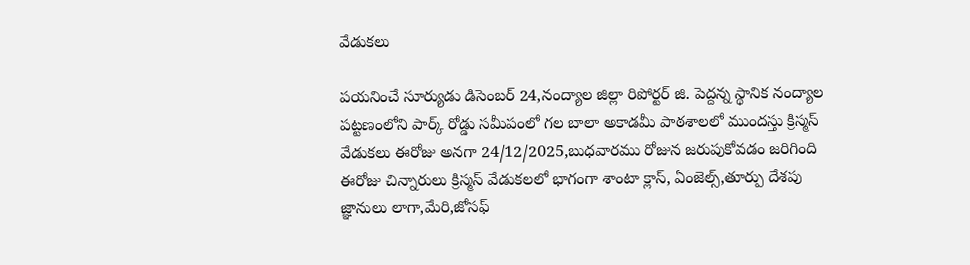వేడుకలు

పయనించే సూర్యుడు డిసెంబర్ 24,నంద్యాల జిల్లా రిపోర్టర్ జి. పెద్దన్న స్థానిక నంద్యాల పట్టణంలోని పార్క్ రోడ్డు సమీపంలో గల బాలా అకాడమీ పాఠశాలలో ముందస్తు క్రిస్మస్ వేడుకలు ఈరోజు అనగా 24/12/2025,బుధవారము రోజున జరుపుకోవడం జరిగింది ఈరోజు చిన్నారులు క్రిస్మస్ వేడుకలలో భాగంగా శాంటా క్లాస్, ఏంజెల్స్,తూర్పు దేశపు జ్ఞానులు లాగా,మేరి,జోసఫ్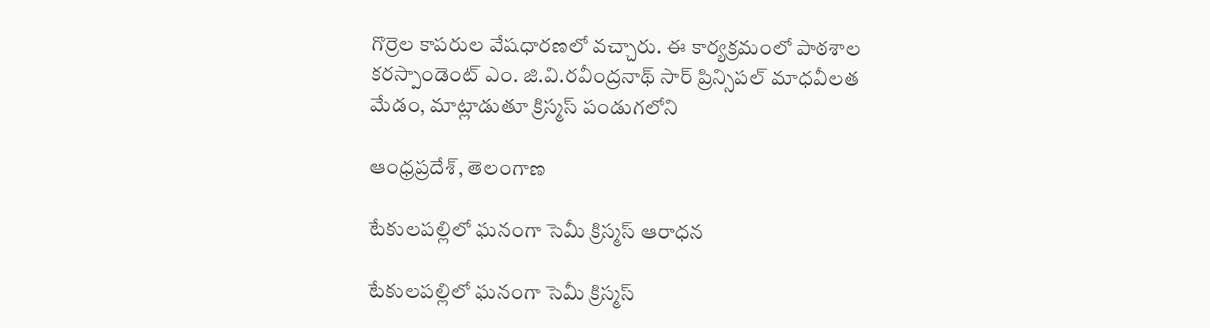గొర్రెల కాపరుల వేషధారణలో వచ్చారు. ఈ కార్యక్రమంలో పాఠశాల కరస్పాండెంట్ ఎం. జి.వి.రవీంద్రనాథ్ సార్ ప్రిన్సిపల్ మాధవీలత మేడం, మాట్లాడుతూ క్రిస్మస్ పండుగలోని

ఆంధ్రప్రదేశ్, తెలంగాణ

టేకులపల్లిలో ఘనంగా సెమీ క్రిస్మస్ ఆరాధన

టేకులపల్లిలో ఘనంగా సెమీ క్రిస్మస్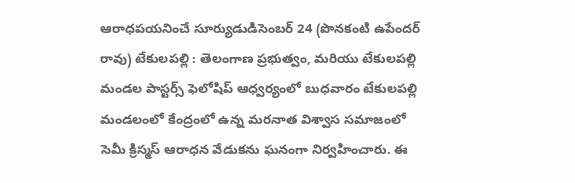ఆరాధపయనించే సూర్యుడుడిసెంబర్ 24 (పొనకంటి ఉపేందర్ రావు) టేకులపల్లి : తెలంగాణ ప్రభుత్వం, మరియు టేకులపల్లి మండల పాస్టర్స్ ఫెలోషిప్ ఆధ్వర్యంలో బుధవారం టేకులపల్లి మండలంలో కేంద్రంలో ఉన్న మరనాత విశ్వాస సమాజంలో సెమీ క్రిస్మస్ ఆరాధన వేడుకను ఘనంగా నిర్వహించారు. ఈ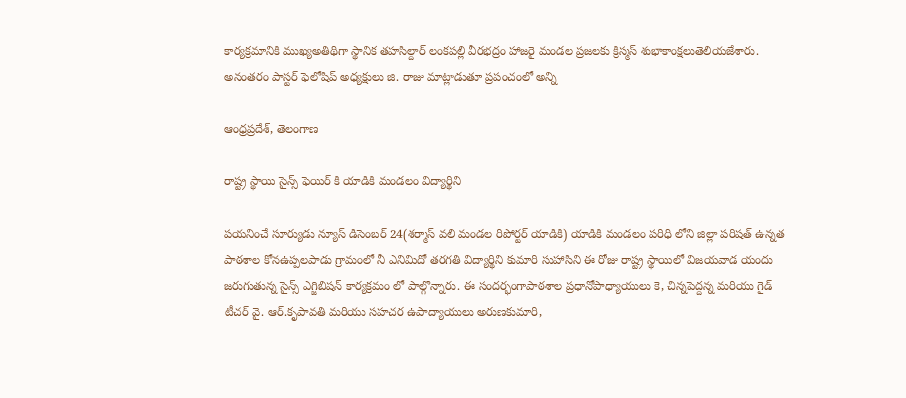కార్యక్రమానికి ముఖ్యఅతిథిగా స్థానిక తహసిల్దార్ లంకపల్లి వీరభద్రం హాజరై మండల ప్రజలకు క్రిస్మస్ శుభాకాంక్షలుతెలియజేశారు. అనంతరం పాస్టర్ ఫెలోషిప్ అధ్యక్షులు జి. రాజు మాట్లాడుతూ ప్రపంచంలో అన్ని

ఆంధ్రప్రదేశ్, తెలంగాణ

రాష్ట్ర స్థాయి సైన్స్ ఫెయిర్ కి యాడికి మండలం విద్యార్థిని

పయనించే సూర్యుడు న్యూస్ డిసెంబర్ 24(శర్మాస్ వలి మండల రిపోర్టర్ యాడికి) యాడికి మండలం పరిధి లోని జిల్లా పరిషత్ ఉన్నత పాఠశాల కోనఉప్పలపాడు గ్రామంలో నీ ఎనిమిదో తరగతి విద్యార్థిని కుమారి సుహాసిని ఈ రోజు రాష్ట్ర స్థాయిలో విజయవాడ యందు జరుగుతున్న సైన్స్ ఎగ్జిబిషన్ కార్యక్రమం లో పాల్గొన్నారు. ఈ సందర్భంగాపాఠశాల ప్రధానోపాధ్యాయులు కె, చిన్నపెద్దన్న మరియు గైడ్ టీచర్ వై. ఆర్.కృపావతి మరియు సహచర ఉపాద్యాయులు అరుణకుమారి,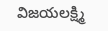విజయలక్ష్మి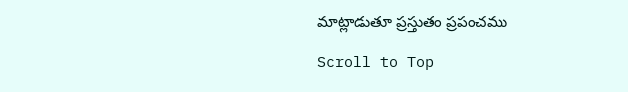మాట్లాడుతూ ప్రస్తుతం ప్రపంచము

Scroll to Top